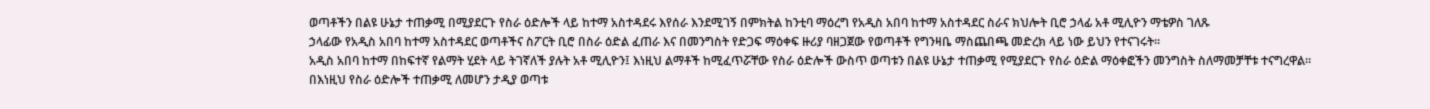ወጣቶችን በልዩ ሁኔታ ተጠቃሚ በሚያደርጉ የስራ ዕድሎች ላይ ከተማ አስተዳደሩ እየሰራ እንደሚገኝ በምክትል ከንቲባ ማዕረግ የአዲስ አበባ ከተማ አስተዳደር ስራና ክህሎት ቢሮ ኃላፊ አቶ ሚሊዮን ማቴዎስ ገለጹ
ኃላፊው የአዲስ አበባ ከተማ አስተዳደር ወጣቶችና ስፖርት ቢሮ በስራ ዕድል ፈጠራ እና በመንግስት የድጋፍ ማዕቀፍ ዙሪያ ባዘጋጀው የወጣቶች የግንዛቤ ማስጨበጫ መድረክ ላይ ነው ይህን የተናገሩት።
አዲስ አበባ ከተማ በከፍተኛ የልማት ሂደት ላይ ትገኛለች ያሉት አቶ ሚሊዮን፤ እነዚህ ልማቶች ከሚፈጥሯቸው የስራ ዕድሎች ውስጥ ወጣቱን በልዩ ሁኔታ ተጠቃሚ የሚያደርጉ የስራ ዕድል ማዕቀፎችን መንግስት ስለማመቻቸቱ ተናግረዋል።
በእነዚህ የስራ ዕድሎች ተጠቃሚ ለመሆን ታዲያ ወጣቱ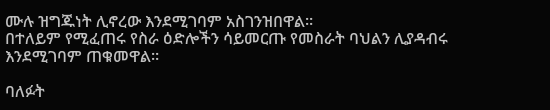ሙሉ ዝግጁነት ሊኖረው እንደሚገባም አስገንዝበዋል።
በተለይም የሚፈጠሩ የስራ ዕድሎችን ሳይመርጡ የመስራት ባህልን ሊያዳብሩ እንደሚገባም ጠቁመዋል።

ባለፉት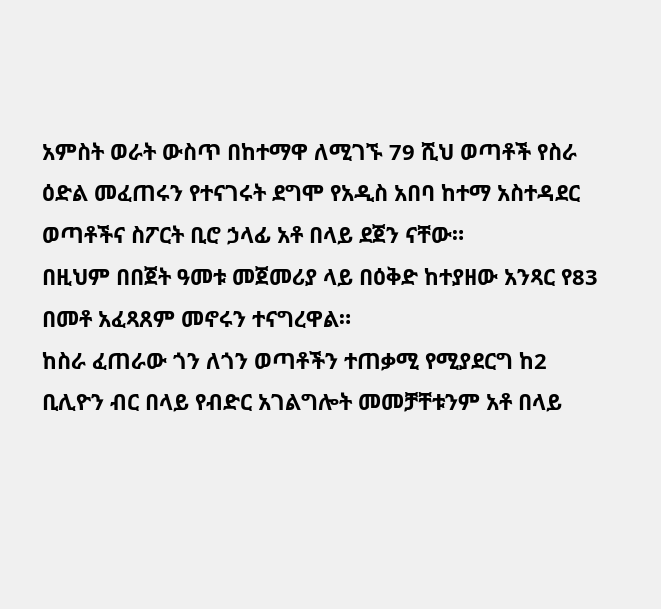አምስት ወራት ውስጥ በከተማዋ ለሚገኙ 79 ሺህ ወጣቶች የስራ ዕድል መፈጠሩን የተናገሩት ደግሞ የአዲስ አበባ ከተማ አስተዳደር ወጣቶችና ስፖርት ቢሮ ኃላፊ አቶ በላይ ደጀን ናቸው።
በዚህም በበጀት ዓመቱ መጀመሪያ ላይ በዕቅድ ከተያዘው አንጻር የ83 በመቶ አፈጻጸም መኖሩን ተናግረዋል።
ከስራ ፈጠራው ጎን ለጎን ወጣቶችን ተጠቃሚ የሚያደርግ ከ2 ቢሊዮን ብር በላይ የብድር አገልግሎት መመቻቸቱንም አቶ በላይ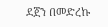ደጀን በመድረኩ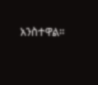አንስተዋል።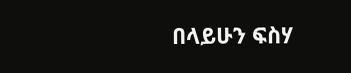በላይሁን ፍስሃ